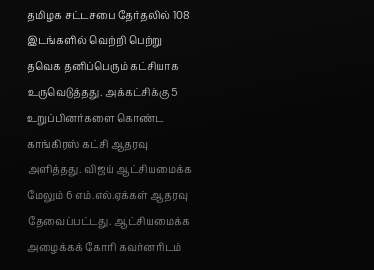தமிழக சட்டசபை தேர்தலில் 108 இடங்களில் வெற்றி பெற்று தவெக தனிப்பெரும் கட்சியாக உருவெடுத்தது. அக்கட்சிக்கு 5 உறுப்பினர்களை கொண்ட காங்கிரஸ் கட்சி ஆதரவு அளித்தது. விஜய் ஆட்சியமைக்க மேலும் 6 எம்.எல்.ஏக்கள் ஆதரவு தேவைப்பட்டது. ஆட்சியமைக்க அழைக்கக் கோரி கவர்னரிடம்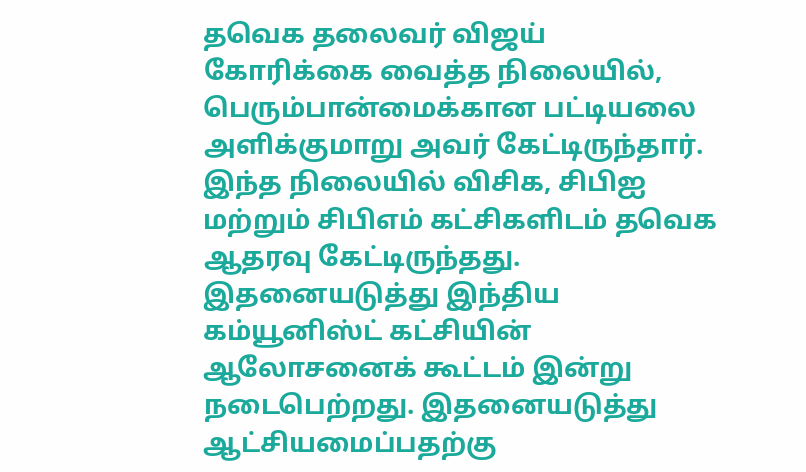தவெக தலைவர் விஜய் கோரிக்கை வைத்த நிலையில், பெரும்பான்மைக்கான பட்டியலை அளிக்குமாறு அவர் கேட்டிருந்தார். இந்த நிலையில் விசிக, சிபிஐ மற்றும் சிபிஎம் கட்சிகளிடம் தவெக ஆதரவு கேட்டிருந்தது.
இதனையடுத்து இந்திய கம்யூனிஸ்ட் கட்சியின் ஆலோசனைக் கூட்டம் இன்று நடைபெற்றது. இதனையடுத்து ஆட்சியமைப்பதற்கு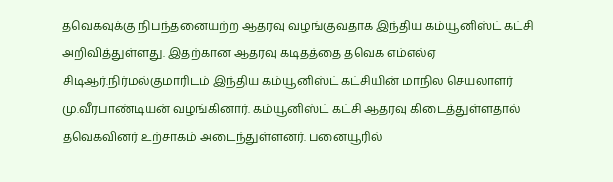தவெகவுக்கு நிபந்தனையற்ற ஆதரவு வழங்குவதாக இந்திய கம்யூனிஸ்ட் கட்சி அறிவித்துள்ளது. இதற்கான ஆதரவு கடிதத்தை தவெக எம்எல்ஏ சிடிஆர்.நிர்மல்குமாரிடம் இந்திய கம்யூனிஸ்ட் கட்சியின் மாநில செயலாளர் மு.வீரபாண்டியன் வழங்கினார். கம்யூனிஸ்ட் கட்சி ஆதரவு கிடைத்துள்ளதால் தவெகவினர் உற்சாகம் அடைந்துள்ளனர். பனையூரில்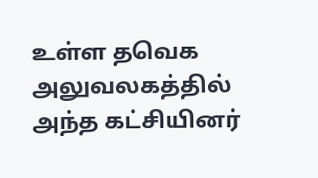உள்ள தவெக அலுவலகத்தில் அந்த கட்சியினர்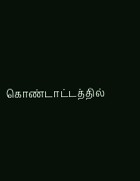கொண்டாட்டத்தில்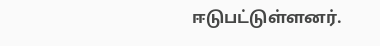ஈடுபட்டுள்ளனர்.